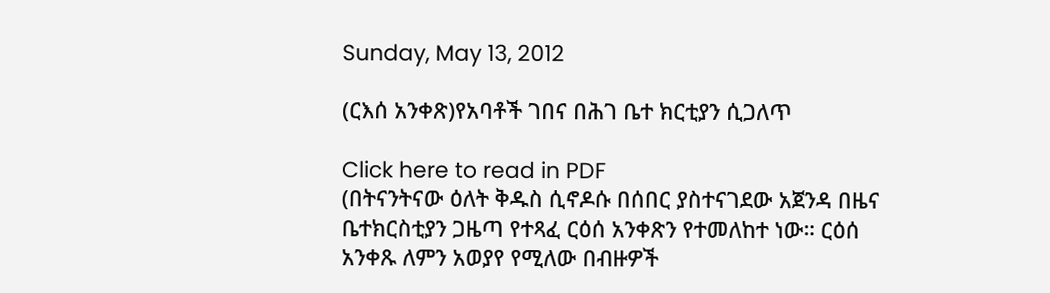Sunday, May 13, 2012

(ርእሰ አንቀጽ)የአባቶች ገበና በሕገ ቤተ ክርቲያን ሲጋለጥ

Click here to read in PDF
(በትናንትናው ዕለት ቅዱስ ሲኖዶሱ በሰበር ያስተናገደው አጀንዳ በዜና ቤተክርስቲያን ጋዜጣ የተጻፈ ርዕሰ አንቀጽን የተመለከተ ነው። ርዕሰ አንቀጹ ለምን አወያየ የሚለው በብዙዎች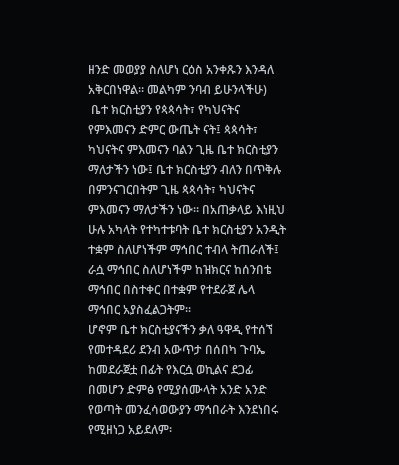ዘንድ መወያያ ስለሆነ ርዕስ አንቀጹን እንዳለ አቅርበነዋል። መልካም ንባብ ይሁንላችሁ)
 ቤተ ክርስቲያን የጳጳሳት፣ የካህናትና የምእመናን ድምር ውጤት ናት፤ ጳጳሳት፣ ካህናትና ምእመናን ባልን ጊዜ ቤተ ክርስቲያን ማለታችን ነው፤ ቤተ ክርስቲያን ብለን በጥቅሉ በምንናገርበትም ጊዜ ጳጳሳት፣ ካህናትና ምእመናን ማለታችን ነው፡፡ በአጠቃላይ እነዚህ ሁሉ አካላት የተካተቱባት ቤተ ክርስቲያን አንዲት ተቋም ስለሆነችም ማኅበር ተብላ ትጠራለች፤ ራሷ ማኅበር ስለሆነችም ከዝክርና ከሰንበቴ ማኅበር በስተቀር በተቋም የተደራጀ ሌላ ማኅበር አያስፈልጋትም፡፡
ሆኖም ቤተ ክርስቲያናችን ቃለ ዓዋዲ የተሰኘ የመተዳደሪ ደንብ አውጥታ በሰበካ ጉባኤ ከመደራጀቷ በፊት የእርሷ ወኪልና ደጋፊ በመሆን ድምፅ የሚያሰሙላት አንድ አንድ የወጣት መንፈሳወውያን ማኅበራት እንደነበሩ የሚዘነጋ አይደለም፡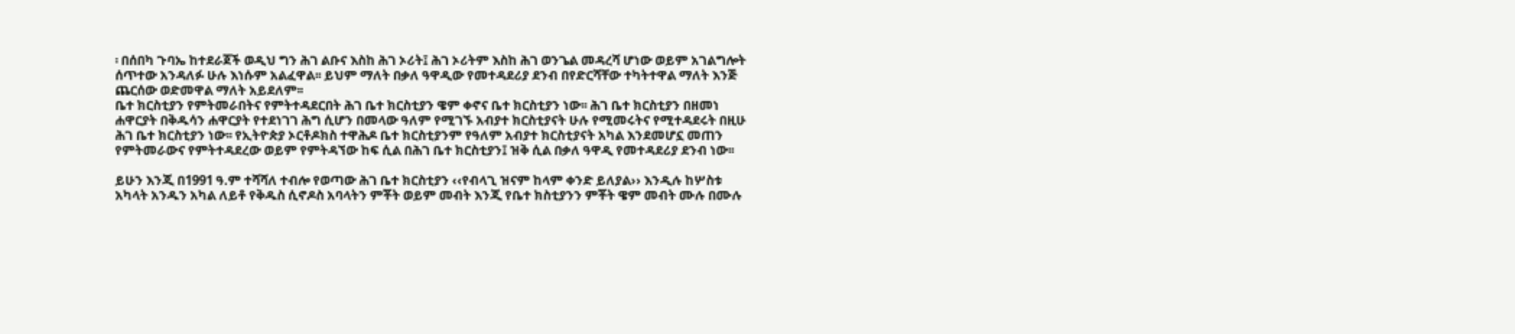፡ በሰበካ ጉባኤ ከተደራጀች ወዲህ ግን ሕገ ልቡና እስከ ሕገ ኦሪት፤ ሕገ ኦሪትም እስከ ሕገ ወንጌል መዳረሻ ሆነው ወይም አገልግሎት ሰጥተው አንዳለፉ ሁሉ እነሱም አልፈዋል፡፡ ይህም ማለት በቃለ ዓዋዲው የመተዳደሪያ ደንብ በየድርሻቸው ተካትተዋል ማለት እንጅ ጨርሰው ወድመዋል ማለት አይደለም፡፡
ቤተ ክርስቲያን የምትመራበትና የምትተዳደርበት ሕገ ቤተ ክርስቲያን ዌም ቀኖና ቤተ ክርስቲያን ነው፡፡ ሕገ ቤተ ክርስቲያን በዘመነ ሐዋርያት በቅዱሳን ሐዋርያት የተደነገገ ሕግ ሲሆን በመላው ዓለም የሚገኙ አብያተ ክርስቲያናት ሁሉ የሚመሩትና የሚተዳደሩት በዚሁ ሕገ ቤተ ክርስቲያን ነው፡፡ የኢትዮጵያ ኦርቶዶክስ ተዋሕዶ ቤተ ክርስቲያንም የዓለም አብያተ ክርስቲያናት አካል እንደመሆኗ መጠን የምትመራውና የምትተዳደረው ወይም የምትዳኘው ከፍ ሲል በሕገ ቤተ ክርስቲያን፤ ዝቅ ሲል በቃለ ዓዋዲ የመተዳደሪያ ደንብ ነው፡፡

ይሁን እንጂ በ1991 ዓ.ም ተሻሻለ ተብሎ የወጣው ሕገ ቤተ ክርስቲያን ‹‹የብላጊ ዝናም ከላም ቀንድ ይለያል›› እንዲሉ ከሦስቱ አካላት አንዱን አካል ለይቶ የቅዱስ ሲኖዶስ አባላትን ምቾት ወይም መብት እንጂ የቤተ ክስቲያንን ምቾት ዌም መብት ሙሉ በሙሉ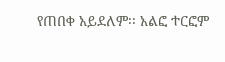የጠበቀ አይደለም፡፡ አልፎ ተርፎም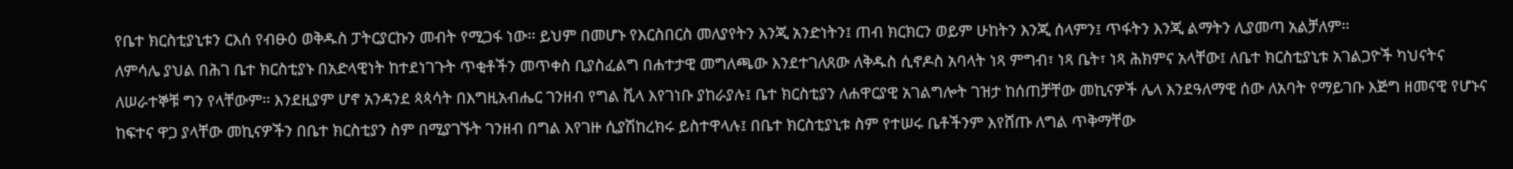የቤተ ክርስቲያኒቱን ርእሰ የብፁዕ ወቅዱስ ፓትርያርኩን መብት የሚጋፋ ነው፡፡ ይህም በመሆኑ የእርስበርስ መለያየትን እንጂ አንድነትን፤ ጠብ ክርክርን ወይም ሁከትን እንጂ ሰላምን፤ ጥፋትን እንጂ ልማትን ሊያመጣ አልቻለም፡፡
ለምሳሌ ያህል በሕገ ቤተ ክርስቲያኑ በአድላዊነት ከተደነገጉት ጥቂቶችን መጥቀስ ቢያስፈልግ በሐተታዊ መግለጫው እንደተገለጸው ለቅዱስ ሲኖዶስ አባላት ነጻ ምግብ፣ ነጻ ቤት፣ ነጻ ሕክምና አላቸው፤ ለቤተ ክርስቲያኒቱ አገልጋዮች ካህናትና ለሠራተኞቹ ግን የላቸውም፡፡ እንደዚያም ሆኖ አንዳንደ ጳጳሳት በእግዚአብሔር ገንዘብ የግል ቪላ እየገነቡ ያከራያሉ፤ ቤተ ክርስቲያን ለሐዋርያዊ አገልግሎት ገዝታ ከሰጠቻቸው መኪናዎች ሌላ እንደዓለማዊ ሰው ለአባት የማይገቡ እጅግ ዘመናዊ የሆኑና ከፍተና ዋጋ ያላቸው መኪናዎችን በቤተ ክርስቲያን ስም በሚያገኙት ገንዘብ በግል እየገዙ ሲያሽከረክሩ ይስተዋላሉ፤ በቤተ ክርስቲያኒቱ ስም የተሠሩ ቤቶችንም እየሸጡ ለግል ጥቅማቸው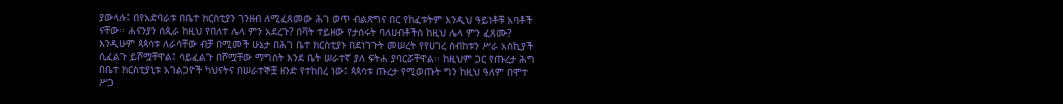ያውላሉ፤ በየአድባራቱ በቤተ ክርስቲያን ገንዘብ ለሚፈጸመው ሕገ ወጥ ብልጽግና በር የከፈቱትም እንዲህ ዓይነቶቹ አባቶች ናቸው፡፡ ሐናንያን ሰጲራ ከዚህ የበለተ ሌላ ምን አደረጉ? በቫት ተይዘው የታሰሩት ባለሀብቶችስ ከዚህ ሌላ ምን ፈጸሙ?
እንዲሁም ጳጳሳቱ ለራሳቸው ብቻ በሚመች ሁኔታ በሕገ ቤተ ክርስቲያኑ በደነገጉት መሠረት የየሀገረ ስብከቱን ሥራ አስኪያች ሲፈልጉ ይሾሟቸዋል፤ ሳይፈልጉ በሾሟቸው ማግስት እንደ ቤት ሠራተኛ ያለ ፍትሐ ያባርሯቸዋል፡፡ ከዚህም ጋር የጡረታ ሕግ በቤተ ክርስቲያኒቱ አገልጋዮች ካህናትና በሠራተኞቿ ዘንድ የተከበረ ነው፤ ጳጳሳቱ ጡረታ የሚወጡት ግን ከዚህ ዓለም በሞተ ሥጋ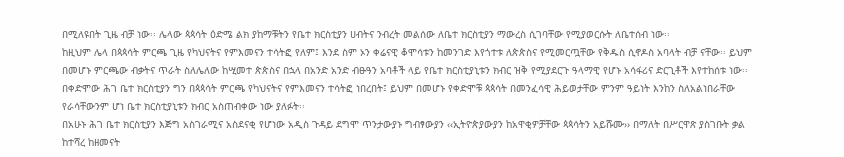በሚለዩበት ጊዜ ብቻ ነው፡፡ ሌላው ጳጳሳት ዕድሜ ልክ ያከማቹትን የቤተ ክርስቲያን ሀብትና ንብረት መልሰው ለቤተ ክርስቲያን ማውረስ ሲገባቸው የሚያወርሱት ለቤተሰብ ነው፡፡
ከዚህም ሌላ በጳጳሳት ምርጫ ጊዜ የካህናትና የምእመናን ተሳትፎ የለም፤ እንደ ስም ኦን ቀሬናዊ ቆሞሳቱን ከመንገድ እየጎተቱ ለጵጵስና የሚመርጧቸው የቅዱስ ሲኖዶስ አባላት ብቻ ናቸው፡፡ ይህም በመሆኑ ምርጫው ብቃትና ጥራት ስለሌለው ከሢመተ ጵጵስና በኋላ በአንድ አንድ ብፁዓን አባቶች ላይ የቤተ ክርስቲያኒቱን ክብር ዝቅ የሚያደርጉ ዓላማዊ የሆኑ አሳፋሪና ድርጊቶች እየተከሰቱ ነው፡፡ በቀድሞው ሕገ ቤተ ክርስቲያን ግን በጳጳሳት ምርጫ የካህናትና የምእመናን ተሳትፎ ነበረበት፤ ይህም በመሆኑ የቀድሞቹ ጳጳሳት በመንፈሳዊ ሕይወታቸው ምንም ዓይነት እንከን ስለአልነበራቸው የራሳቸውንም ሆነ ቤተ ክርስቲያኒቱን ክብር አስጠብቀው ነው ያለፉት፡፡
በአሁኑ ሕገ ቤተ ክርስቲያን እጅግ አስገራሚና አስደናቂ የሆነው አዲስ ጉዳይ ደግሞ ጥንታውያኑ ግብፃውያን ‹‹ኢትዮጵያውያን ከአዋቂዎቻቸው ጳጳሳትን አይሹሙ›› በማለት በሥርዋጽ ያስገቡት ቃል ከተሻረ ከዘመናት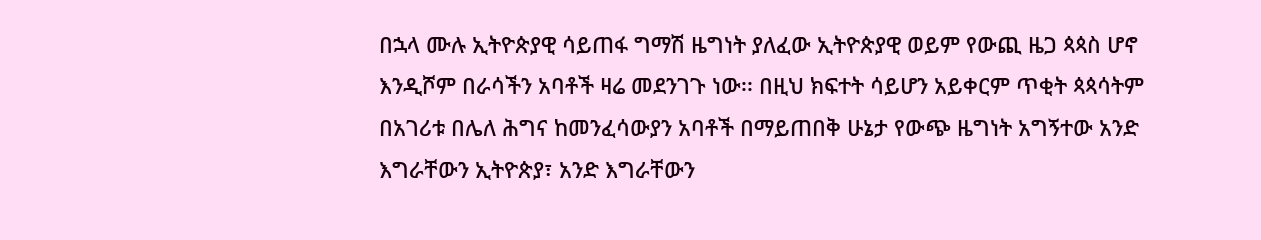በኋላ ሙሉ ኢትዮጵያዊ ሳይጠፋ ግማሽ ዜግነት ያለፈው ኢትዮጵያዊ ወይም የውጪ ዜጋ ጳጳስ ሆኖ እንዲሾም በራሳችን አባቶች ዛሬ መደንገጉ ነው፡፡ በዚህ ክፍተት ሳይሆን አይቀርም ጥቂት ጳጳሳትም በአገሪቱ በሌለ ሕግና ከመንፈሳውያን አባቶች በማይጠበቅ ሁኔታ የውጭ ዜግነት አግኝተው አንድ እግራቸውን ኢትዮጵያ፣ አንድ እግራቸውን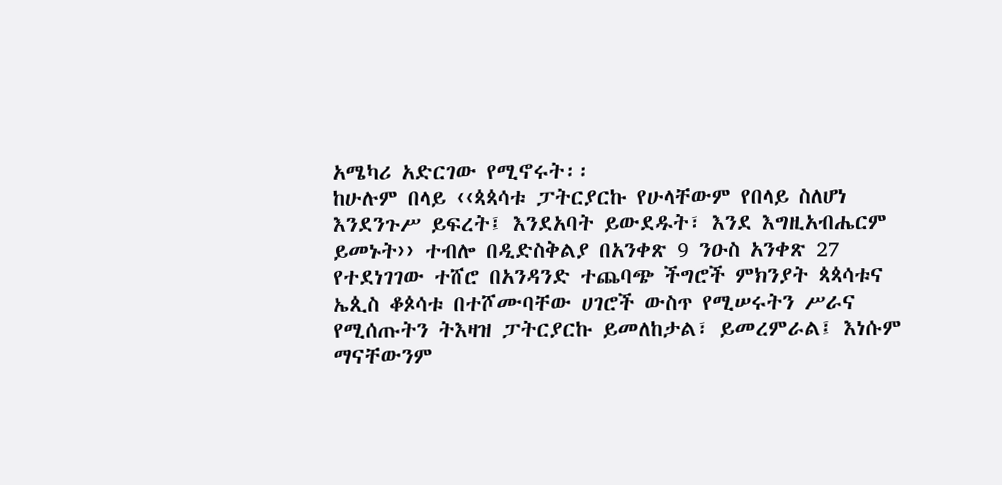አሜካሪ አድርገው የሚኖሩት፡፡
ከሁሉም በላይ ‹‹ጳጳሳቱ ፓትርያርኩ የሁላቸውም የበላይ ስለሆነ እንደንጉሥ ይፍረት፤ እንደአባት ይውደዱት፣ እንደ እግዚአብሔርም ይመኑት›› ተብሎ በዲድስቅልያ በአንቀጽ 9 ንዑስ አንቀጽ 27 የተደነገገው ተሸሮ በአንዳንድ ተጨባጭ ችግሮች ምክንያት ጳጳሳቱና ኤጲስ ቆጶሳቱ በተሾሙባቸው ሀገሮች ውስጥ የሚሠሩትን ሥራና የሚሰጡትን ትእዛዝ ፓትርያርኩ ይመለከታል፣ ይመረምራል፤ እነሱም ማናቸውንም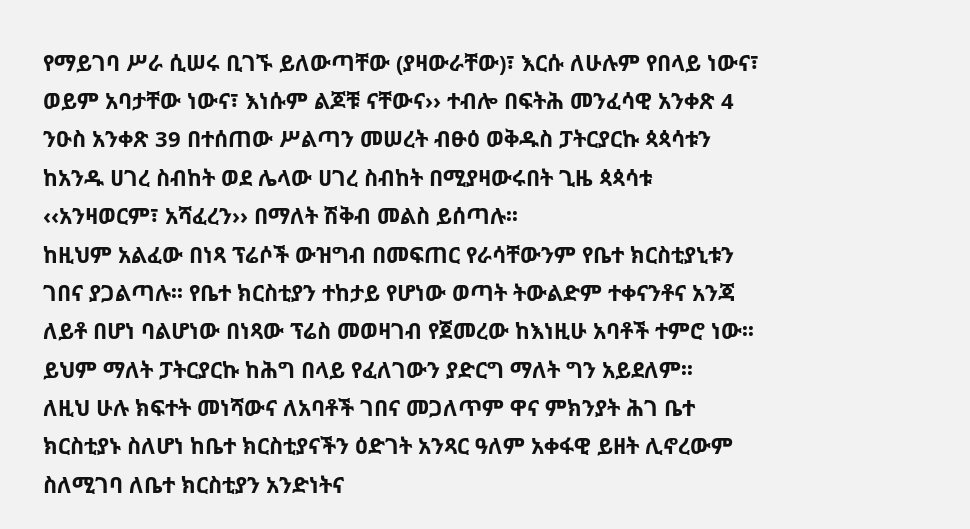የማይገባ ሥራ ሲሠሩ ቢገኙ ይለውጣቸው (ያዛውራቸው)፣ እርሱ ለሁሉም የበላይ ነውና፣ ወይም አባታቸው ነውና፣ እነሱም ልጆቹ ናቸውና›› ተብሎ በፍትሕ መንፈሳዊ አንቀጽ 4 ንዑስ አንቀጽ 39 በተሰጠው ሥልጣን መሠረት ብፁዕ ወቅዱስ ፓትርያርኩ ጳጳሳቱን ከአንዱ ሀገረ ስብከት ወደ ሌላው ሀገረ ስብከት በሚያዛውሩበት ጊዜ ጳጳሳቱ ‹‹አንዛወርም፣ አሻፈረን›› በማለት ሽቅብ መልስ ይሰጣሉ፡፡
ከዚህም አልፈው በነጻ ፕሬሶች ውዝግብ በመፍጠር የራሳቸውንም የቤተ ክርስቲያኒቱን ገበና ያጋልጣሉ፡፡ የቤተ ክርስቲያን ተከታይ የሆነው ወጣት ትውልድም ተቀናንቶና አንጃ ለይቶ በሆነ ባልሆነው በነጻው ፕሬስ መወዛገብ የጀመረው ከእነዚሁ አባቶች ተምሮ ነው፡፡ ይህም ማለት ፓትርያርኩ ከሕግ በላይ የፈለገውን ያድርግ ማለት ግን አይደለም፡፡
ለዚህ ሁሉ ክፍተት መነሻውና ለአባቶች ገበና መጋለጥም ዋና ምክንያት ሕገ ቤተ ክርስቲያኑ ስለሆነ ከቤተ ክርስቲያናችን ዕድገት አንጻር ዓለም አቀፋዊ ይዘት ሊኖረውም ስለሚገባ ለቤተ ክርስቲያን አንድነትና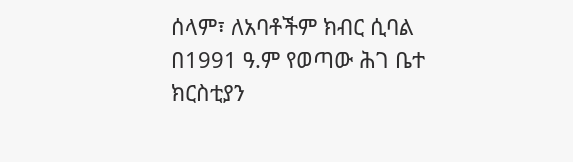ሰላም፣ ለአባቶችም ክብር ሲባል በ1991 ዓ.ም የወጣው ሕገ ቤተ ክርስቲያን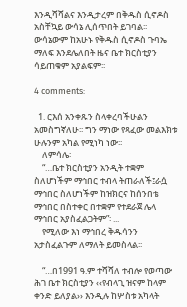እንዲሻሻልና እንዲታረም በቅዱስ ሲኖዶስ አስቸኳይ ውሳኔ ሊሰጥበት ይገባል፡፡ ውሳኔውም ከአሁኑ የቅዱስ ሲኖዶስ ጉባኤ ማለፍ እንደሌለበት ዜና ቤተ ክርስቲያን ሳይጠቁም አያልፍም፡፡

4 comments:

  1. ርእሰ አንቀጹን ስላቀረባችሁልን አመስግኛለሁ፡፡ ግን ማነው የጻፈው መልእክቱ ሁሉንም አካል የሚነካ ነው፡፡
    ለምሳሌ፡
    “…ቤተ ክርስቲያን አንዲት ተቋም ስለሆነችም ማኅበር ተብላ ትጠራለች፤ራሷ ማኅበር ስለሆነችም ከዝክርና ከሰንበቴ ማኅበር በስተቀር በተቋም የተደራጀ ሌላ ማኅበር አያስፈልጋትም”፡ ...
    የሚለው እነ ማኅበረ ቅዱሳንን አታስፈልጉም ለማለት ይመስላል፡፡

    “…በ1991 ዓ.ም ተሻሻለ ተብሎ የወጣው ሕገ ቤተ ክርስቲያን ‹‹የብላጊ ዝናም ከላም ቀንድ ይለያል›› እንዲሉ ከሦስቱ አካላት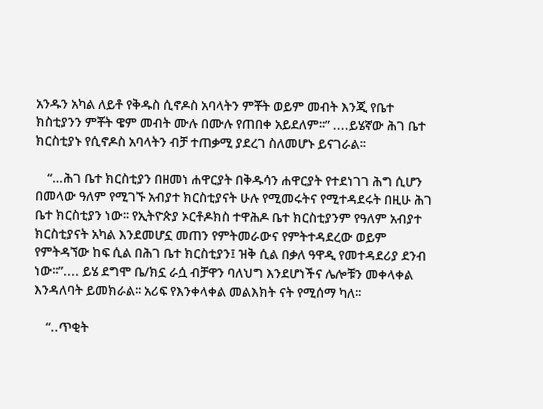አንዱን አካል ለይቶ የቅዱስ ሲኖዶስ አባላትን ምቾት ወይም መብት እንጂ የቤተ ክስቲያንን ምቾት ዌም መብት ሙሉ በሙሉ የጠበቀ አይደለም፡፡” ....ይሄኛው ሕገ ቤተ ክርስቲያኑ የሲኖዶስ አባላትን ብቻ ተጠቃሚ ያደረገ ስለመሆኑ ይናገራል፡፡

    “…ሕገ ቤተ ክርስቲያን በዘመነ ሐዋርያት በቅዱሳን ሐዋርያት የተደነገገ ሕግ ሲሆን በመላው ዓለም የሚገኙ አብያተ ክርስቲያናት ሁሉ የሚመሩትና የሚተዳደሩት በዚሁ ሕገ ቤተ ክርስቲያን ነው፡፡ የኢትዮጵያ ኦርቶዶክስ ተዋሕዶ ቤተ ክርስቲያንም የዓለም አብያተ ክርስቲያናት አካል እንደመሆኗ መጠን የምትመራውና የምትተዳደረው ወይም የምትዳኘው ከፍ ሲል በሕገ ቤተ ክርስቲያን፤ ዝቅ ሲል በቃለ ዓዋዲ የመተዳደሪያ ደንብ ነው፡፡”.... ይሄ ደግሞ ቤ/ክኗ ራሷ ብቻዋን ባለህግ እንደሆነችና ሌሎቹን መቀላቀል እንዳለባት ይመክራል፡፡ አሪፍ የእንቀላቀል መልእክት ናት የሚሰማ ካለ፡፡

    “..ጥቂት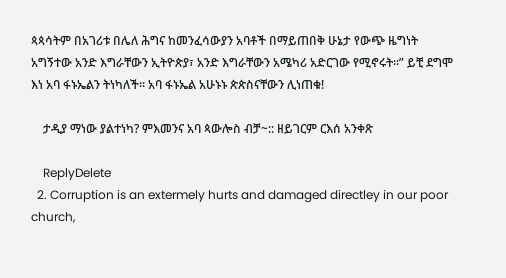ጳጳሳትም በአገሪቱ በሌለ ሕግና ከመንፈሳውያን አባቶች በማይጠበቅ ሁኔታ የውጭ ዜግነት አግኝተው አንድ እግራቸውን ኢትዮጵያ፣ አንድ እግራቸውን አሜካሪ አድርገው የሚኖሩት፡፡” ይቺ ደግሞ እነ አባ ፋኑኤልን ትነካለች፡፡ አባ ፋኑኤል አሁኑኑ ጵጵስናቸውን ሊነጠቁ!

    ታዲያ ማነው ያልተነካ? ምእመንና አባ ጳውሎስ ብቻ~:: ዘይገርም ርእሰ አንቀጽ

    ReplyDelete
  2. Corruption is an extermely hurts and damaged directley in our poor church,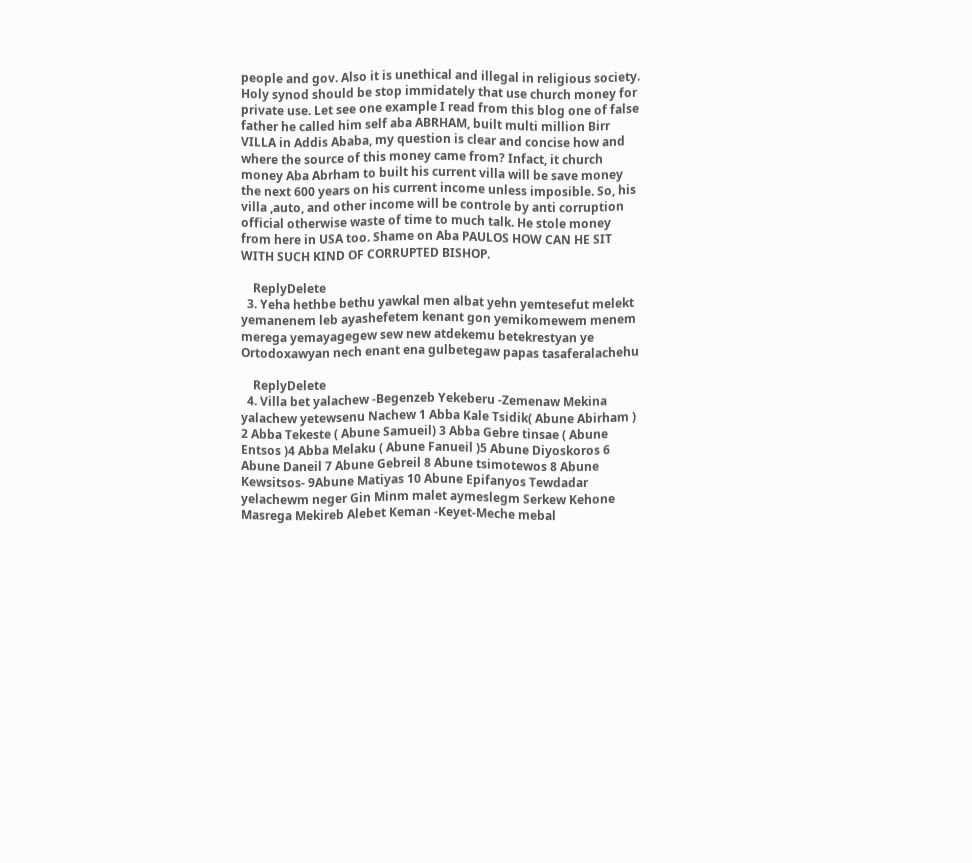people and gov. Also it is unethical and illegal in religious society. Holy synod should be stop immidately that use church money for private use. Let see one example I read from this blog one of false father he called him self aba ABRHAM, built multi million Birr VILLA in Addis Ababa, my question is clear and concise how and where the source of this money came from? Infact, it church money Aba Abrham to built his current villa will be save money the next 600 years on his current income unless imposible. So, his villa ,auto, and other income will be controle by anti corruption official otherwise waste of time to much talk. He stole money from here in USA too. Shame on Aba PAULOS HOW CAN HE SIT WITH SUCH KIND OF CORRUPTED BISHOP.

    ReplyDelete
  3. Yeha hethbe bethu yawkal men albat yehn yemtesefut melekt yemanenem leb ayashefetem kenant gon yemikomewem menem merega yemayagegew sew new atdekemu betekrestyan ye Ortodoxawyan nech enant ena gulbetegaw papas tasaferalachehu

    ReplyDelete
  4. Villa bet yalachew -Begenzeb Yekeberu -Zemenaw Mekina yalachew yetewsenu Nachew 1 Abba Kale Tsidik( Abune Abirham ) 2 Abba Tekeste ( Abune Samueil) 3 Abba Gebre tinsae ( Abune Entsos )4 Abba Melaku ( Abune Fanueil )5 Abune Diyoskoros 6 Abune Daneil 7 Abune Gebreil 8 Abune tsimotewos 8 Abune Kewsitsos- 9Abune Matiyas 10 Abune Epifanyos Tewdadar yelachewm neger Gin Minm malet aymeslegm Serkew Kehone Masrega Mekireb Alebet Keman -Keyet-Meche mebal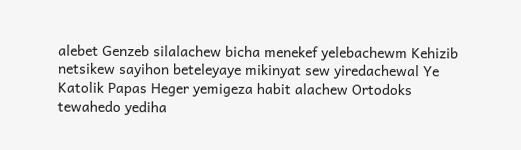alebet Genzeb silalachew bicha menekef yelebachewm Kehizib netsikew sayihon beteleyaye mikinyat sew yiredachewal Ye Katolik Papas Heger yemigeza habit alachew Ortodoks tewahedo yediha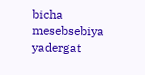bicha mesebsebiya yadergat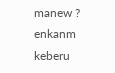manew ? enkanm keberu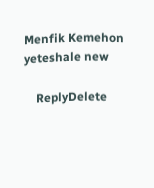Menfik Kemehon yeteshale new

    ReplyDelete